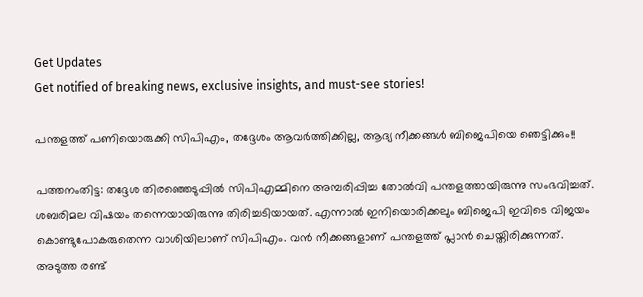Get Updates
Get notified of breaking news, exclusive insights, and must-see stories!

പന്തളത്ത് പണിയൊരുക്കി സിപിഎം, തദ്ദേശം ആവര്‍ത്തിക്കില്ല, ആദ്യ നീക്കങ്ങള്‍ ബിജെപിയെ ഞെട്ടിക്കും!!

പത്തനംതിട്ട: തദ്ദേശ തിരഞ്ഞെടുപ്പില്‍ സിപിഎമ്മിനെ അമ്പരിപ്പിച്ച തോല്‍വി പന്തളത്തായിരുന്നു സംഭവിച്ചത്. ശബരിമല വിഷയം തന്നെയായിരുന്നു തിരിച്ചടിയായത്. എന്നാല്‍ ഇനിയൊരിക്കലും ബിജെപി ഇവിടെ വിജയം കൊണ്ടുപോകരുതെന്ന വാശിയിലാണ് സിപിഎം. വന്‍ നീക്കങ്ങളാണ് പന്തളത്ത് പ്ലാന്‍ ചെയ്തിരിക്കുന്നത്. അടുത്ത രണ്ട്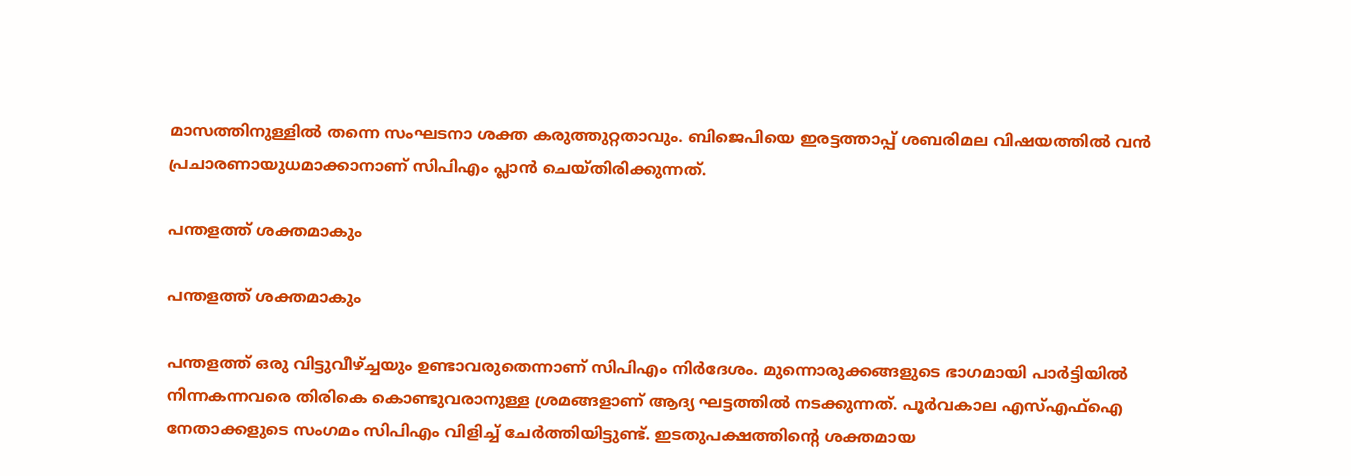മാസത്തിനുള്ളില്‍ തന്നെ സംഘടനാ ശക്ത കരുത്തുറ്റതാവും. ബിജെപിയെ ഇരട്ടത്താപ്പ് ശബരിമല വിഷയത്തില്‍ വന്‍ പ്രചാരണായുധമാക്കാനാണ് സിപിഎം പ്ലാന്‍ ചെയ്തിരിക്കുന്നത്.

പന്തളത്ത് ശക്തമാകും

പന്തളത്ത് ശക്തമാകും

പന്തളത്ത് ഒരു വിട്ടുവീഴ്ച്ചയും ഉണ്ടാവരുതെന്നാണ് സിപിഎം നിര്‍ദേശം. മുന്നൊരുക്കങ്ങളുടെ ഭാഗമായി പാര്‍ട്ടിയില്‍ നിന്നകന്നവരെ തിരികെ കൊണ്ടുവരാനുള്ള ശ്രമങ്ങളാണ് ആദ്യ ഘട്ടത്തില്‍ നടക്കുന്നത്. പൂര്‍വകാല എസ്എഫ്‌ഐ നേതാക്കളുടെ സംഗമം സിപിഎം വിളിച്ച് ചേര്‍ത്തിയിട്ടുണ്ട്. ഇടതുപക്ഷത്തിന്റെ ശക്തമായ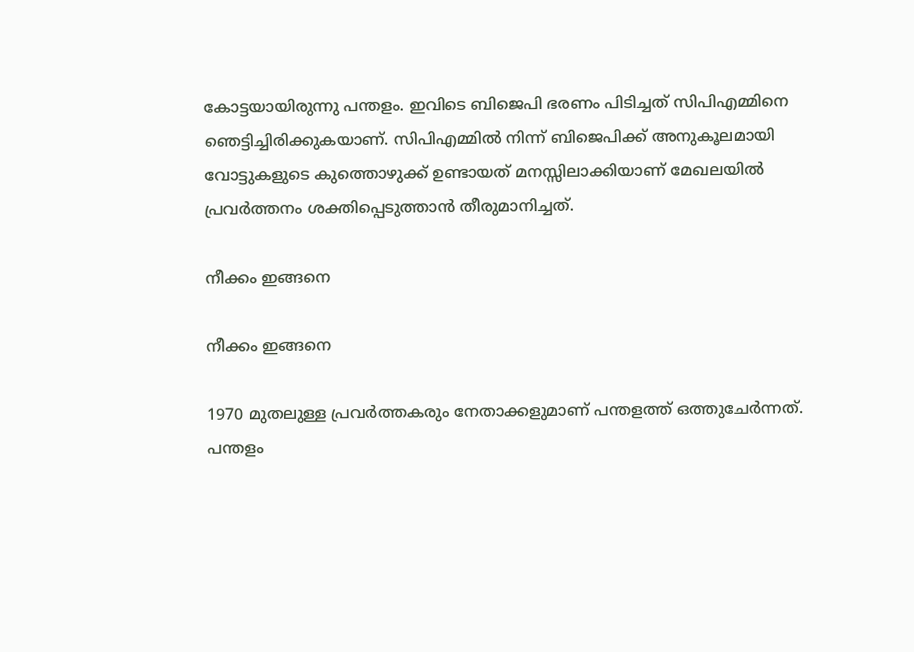കോട്ടയായിരുന്നു പന്തളം. ഇവിടെ ബിജെപി ഭരണം പിടിച്ചത് സിപിഎമ്മിനെ ഞെട്ടിച്ചിരിക്കുകയാണ്. സിപിഎമ്മില്‍ നിന്ന് ബിജെപിക്ക് അനുകൂലമായി വോട്ടുകളുടെ കുത്തൊഴുക്ക് ഉണ്ടായത് മനസ്സിലാക്കിയാണ് മേഖലയില്‍ പ്രവര്‍ത്തനം ശക്തിപ്പെടുത്താന്‍ തീരുമാനിച്ചത്.

നീക്കം ഇങ്ങനെ

നീക്കം ഇങ്ങനെ

1970 മുതലുള്ള പ്രവര്‍ത്തകരും നേതാക്കളുമാണ് പന്തളത്ത് ഒത്തുചേര്‍ന്നത്. പന്തളം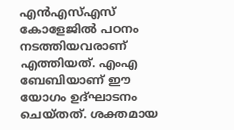എന്‍എസ്എസ് കോളേജില്‍ പഠനം നടത്തിയവരാണ് എത്തിയത്. എംഎ ബേബിയാണ് ഈ യോഗം ഉദ്ഘാടനം ചെയ്തത്. ശക്തമായ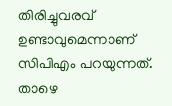തിരിച്ചുവരവ് ഉണ്ടാവുമെന്നാണ് സിപിഎം പറയുന്നത്. താഴെ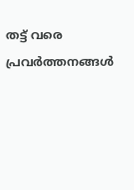തട്ട് വരെ പ്രവര്‍ത്തനങ്ങള്‍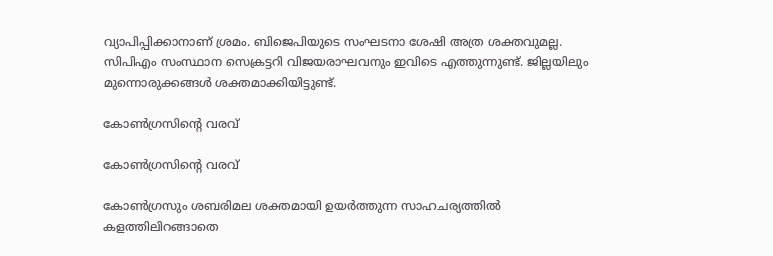വ്യാപിപ്പിക്കാനാണ് ശ്രമം. ബിജെപിയുടെ സംഘടനാ ശേഷി അത്ര ശക്തവുമല്ല. സിപിഎം സംസ്ഥാന സെക്രട്ടറി വിജയരാഘവനും ഇവിടെ എത്തുന്നുണ്ട്. ജില്ലയിലും മുന്നൊരുക്കങ്ങള്‍ ശക്തമാക്കിയിട്ടുണ്ട്.

കോണ്‍ഗ്രസിന്റെ വരവ്

കോണ്‍ഗ്രസിന്റെ വരവ്

കോണ്‍ഗ്രസും ശബരിമല ശക്തമായി ഉയര്‍ത്തുന്ന സാഹചര്യത്തില്‍ കളത്തിലിറങ്ങാതെ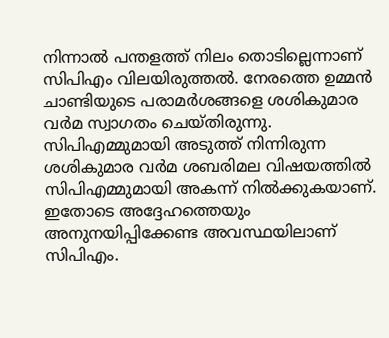നിന്നാല്‍ പന്തളത്ത് നിലം തൊടില്ലെന്നാണ് സിപിഎം വിലയിരുത്തല്‍. നേരത്തെ ഉമ്മന്‍ ചാണ്ടിയുടെ പരാമര്‍ശങ്ങളെ ശശികുമാര വര്‍മ സ്വാഗതം ചെയ്തിരുന്നു. സിപിഎമ്മുമായി അടുത്ത് നിന്നിരുന്ന ശശികുമാര വര്‍മ ശബരിമല വിഷയത്തില്‍ സിപിഎമ്മുമായി അകന്ന് നില്‍ക്കുകയാണ്. ഇതോടെ അദ്ദേഹത്തെയും അനുനയിപ്പിക്കേണ്ട അവസ്ഥയിലാണ് സിപിഎം.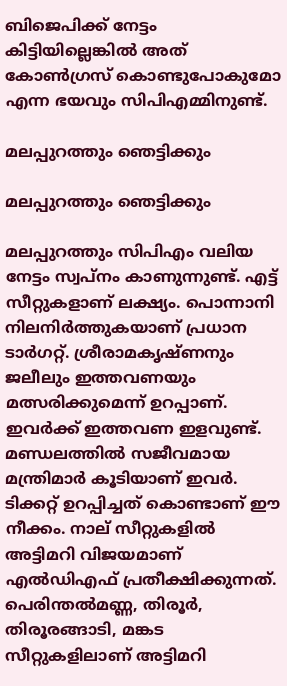ബിജെപിക്ക് നേട്ടം കിട്ടിയില്ലെങ്കില്‍ അത് കോണ്‍ഗ്രസ് കൊണ്ടുപോകുമോ എന്ന ഭയവും സിപിഎമ്മിനുണ്ട്.

മലപ്പുറത്തും ഞെട്ടിക്കും

മലപ്പുറത്തും ഞെട്ടിക്കും

മലപ്പുറത്തും സിപിഎം വലിയ നേട്ടം സ്വപ്‌നം കാണുന്നുണ്ട്. എട്ട് സീറ്റുകളാണ് ലക്ഷ്യം. പൊന്നാനി നിലനിര്‍ത്തുകയാണ് പ്രധാന ടാര്‍ഗറ്റ്. ശ്രീരാമകൃഷ്ണനും ജലീലും ഇത്തവണയും മത്സരിക്കുമെന്ന് ഉറപ്പാണ്. ഇവര്‍ക്ക് ഇത്തവണ ഇളവുണ്ട്. മണ്ഡലത്തില്‍ സജീവമായ മന്ത്രിമാര്‍ കൂടിയാണ് ഇവര്‍. ടിക്കറ്റ് ഉറപ്പിച്ചത് കൊണ്ടാണ് ഈ നീക്കം. നാല് സീറ്റുകളില്‍ അട്ടിമറി വിജയമാണ് എല്‍ഡിഎഫ് പ്രതീക്ഷിക്കുന്നത്. പെരിന്തല്‍മണ്ണ, തിരൂര്‍, തിരൂരങ്ങാടി, മങ്കട സീറ്റുകളിലാണ് അട്ടിമറി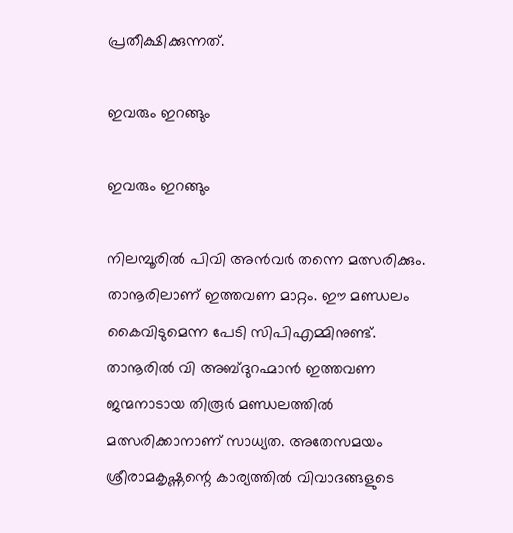പ്രതീക്ഷിക്കുന്നത്.

ഇവരും ഇറങ്ങും

ഇവരും ഇറങ്ങും

നിലമ്പൂരില്‍ പിവി അന്‍വര്‍ തന്നെ മത്സരിക്കും. താനൂരിലാണ് ഇത്തവണ മാറ്റം. ഈ മണ്ഡലം കൈവിടുമെന്ന പേടി സിപിഎമ്മിനുണ്ട്. താനൂരില്‍ വി അബ്ദുറഹ്മാന്‍ ഇത്തവണ ജന്മനാടായ തിരൂര്‍ മണ്ഡലത്തില്‍ മത്സരിക്കാനാണ് സാധ്യത. അതേസമയം ശ്രീരാമകൃഷ്ണന്റെ കാര്യത്തില്‍ വിവാദങ്ങളുടെ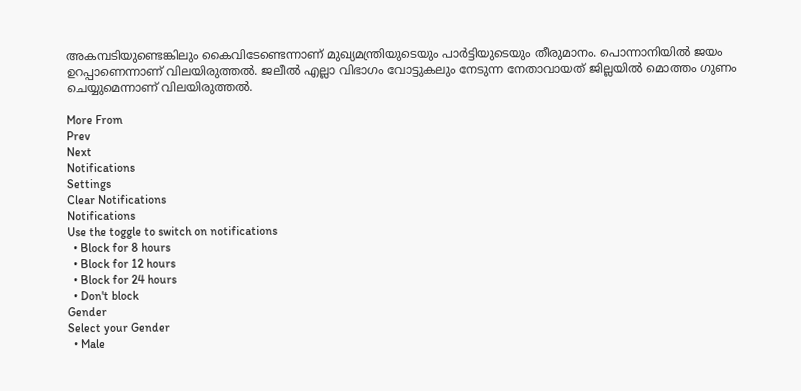അകമ്പടിയുണ്ടെങ്കിലും കൈവിടേണ്ടെന്നാണ് മുഖ്യമന്ത്രിയുടെയും പാര്‍ട്ടിയുടെയും തീരുമാനം. പൊന്നാനിയില്‍ ജയം ഉറപ്പാണെന്നാണ് വിലയിരുത്തല്‍. ജലീല്‍ എല്ലാ വിഭാഗം വോട്ടുകലും നേടുന്ന നേതാവായത് ജില്ലയില്‍ മൊത്തം ഗുണം ചെയ്യുമെന്നാണ് വിലയിരുത്തല്‍.

More From
Prev
Next
Notifications
Settings
Clear Notifications
Notifications
Use the toggle to switch on notifications
  • Block for 8 hours
  • Block for 12 hours
  • Block for 24 hours
  • Don't block
Gender
Select your Gender
  • Male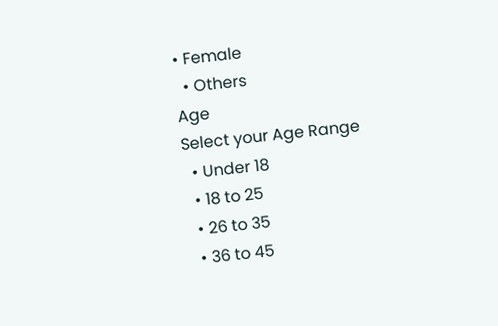• Female
  • Others
Age
Select your Age Range
  • Under 18
  • 18 to 25
  • 26 to 35
  • 36 to 45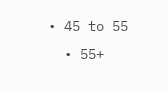• 45 to 55
  • 55+